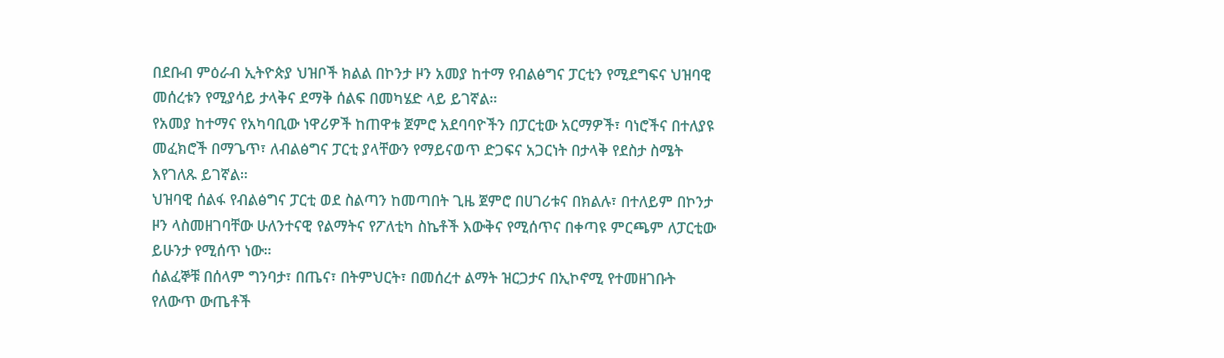በደቡብ ምዕራብ ኢትዮጵያ ህዝቦች ክልል በኮንታ ዞን አመያ ከተማ የብልፅግና ፓርቲን የሚደግፍና ህዝባዊ መሰረቱን የሚያሳይ ታላቅና ደማቅ ሰልፍ በመካሄድ ላይ ይገኛል።
የአመያ ከተማና የአካባቢው ነዋሪዎች ከጠዋቱ ጀምሮ አደባባዮችን በፓርቲው አርማዎች፣ ባነሮችና በተለያዩ መፈክሮች በማጌጥ፣ ለብልፅግና ፓርቲ ያላቸውን የማይናወጥ ድጋፍና አጋርነት በታላቅ የደስታ ስሜት እየገለጹ ይገኛል።
ህዝባዊ ሰልፋ የብልፅግና ፓርቲ ወደ ስልጣን ከመጣበት ጊዜ ጀምሮ በሀገሪቱና በክልሉ፣ በተለይም በኮንታ ዞን ላስመዘገባቸው ሁለንተናዊ የልማትና የፖለቲካ ስኬቶች እውቅና የሚሰጥና በቀጣዩ ምርጫም ለፓርቲው ይሁንታ የሚሰጥ ነው።
ሰልፈኞቹ በሰላም ግንባታ፣ በጤና፣ በትምህርት፣ በመሰረተ ልማት ዝርጋታና በኢኮኖሚ የተመዘገቡት የለውጥ ውጤቶች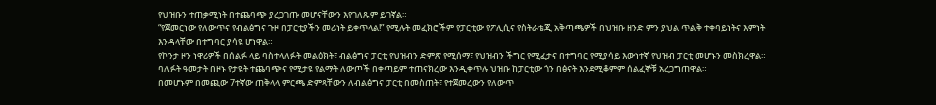የህዝቡን ተጠቃሚነት በተጨባጭ ያረጋገጡ መሆናቸውን እየገለጹም ይገኛል።
“የጀመርነው የለውጥና የብልፅግና ጉዞ በፓርቲያችን መሪነት ይቀጥላል!” የሚሉት መፈክሮችም የፓርቲው የፖሊሲና የስትራቴጂ አቅጣጫዎች በህዝቡ ዘንድ ምን ያህል ጥልቅ ተቀባይነትና እምነት እንዳላቸው በተግባር ያሳዩ ሆነዋል።
የኮንታ ዞን ነዋሪዎች በሰልፉ ላይ ባስተላለፉት መልዕክት፣ ብልፅግና ፓርቲ የህዝብን ድምጽ የሚሰማ፣ የህዝብን ችግር የሚፈታና በተግባር የሚያሳይ እውነተኛ የህዝብ ፓርቲ መሆኑን መስክረዋል።
ባለፉት ዓመታት በዞኑ የታዩት ተጨባጭና የሚታዩ የልማት ለውጦች በቀጣይም ተጠናክረው እንዲቀጥሉ ህዝቡ ከፓርቲው ጎን በፅናት እንደሚቆምም ሰልፈኞቹ አረጋግጠዋል።
በመሆኑም በመጪው 7ተኛው ጠቅላላ ምርጫ ድምጻቸውን ለብልፅግና ፓርቲ በመስጠት፣ የተጀመረውን የለውጥ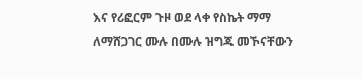እና የሪፎርም ጉዞ ወደ ላቀ የስኬት ማማ ለማሸጋገር ሙሉ በሙሉ ዝግጁ መኾናቸውን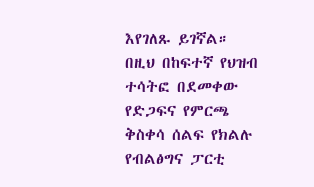እየገለጹ ይገኛል።
በዚህ በከፍተኛ የህዝብ ተሳትፎ በደመቀው የድጋፍና የምርጫ ቅስቀሳ ሰልፍ የክልሉ የብልፅግና ፓርቲ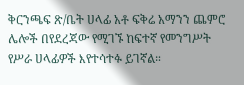ቅርንጫፍ ጽ/ቤት ሀላፊ አቶ ፍቅሬ አማንን ጨምሮ ሌሎች በየደረጃው የሚገኙ ከፍተኛ የመንግሥት የሥራ ሀላፊዎች እየተሳተፉ ይገኛል።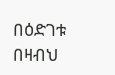በዕድገቱ በዛብህ